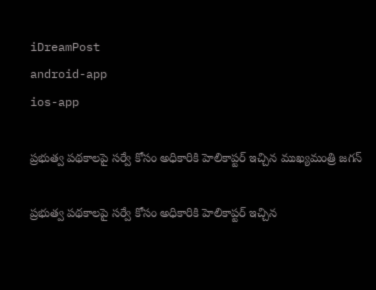iDreamPost
android-app
ios-app

ప్రభుత్వ పథకాలపై సర్వే కోసం అధికారికి హెలికాప్టర్ ఇచ్చిన ముఖ్యమంత్రి జగన్

ప్రభుత్వ పథకాలపై సర్వే కోసం అధికారికి హెలికాప్టర్ ఇచ్చిన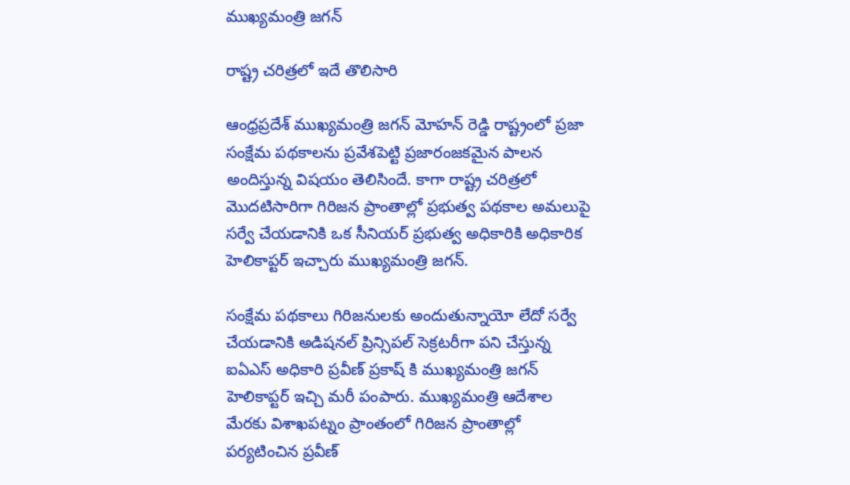ముఖ్యమంత్రి జగన్

రాష్ట్ర చరిత్రలో ఇదే తొలిసారి

ఆంధ్రప్రదేశ్ ముఖ్యమంత్రి జగన్ మోహన్ రెడ్డి రాష్ట్రంలో ప్రజా సంక్షేమ పథకాలను ప్రవేశపెట్టి ప్రజారంజకమైన పాలన అందిస్తున్న విషయం తెలిసిందే. కాగా రాష్ట్ర చరిత్రలో మొదటిసారిగా గిరిజన ప్రాంతాల్లో ప్రభుత్వ పథకాల అమలుపై సర్వే చేయడానికి ఒక సీనియర్ ప్రభుత్వ అధికారికి అధికారిక హెలికాప్టర్ ఇచ్చారు ముఖ్యమంత్రి జగన్.

సంక్షేమ పథకాలు గిరిజనులకు అందుతున్నాయో లేదో సర్వే చేయడానికి అడిషనల్ ప్రిన్సిపల్ సెక్రటరీగా పని చేస్తున్న ఐఏఎస్ అధికారి ప్రవీణ్ ప్రకాష్ కి ముఖ్యమంత్రి జగన్ హెలికాప్టర్ ఇచ్చి మరీ పంపారు. ముఖ్యమంత్రి ఆదేశాల మేరకు విశాఖపట్నం ప్రాంతంలో గిరిజన ప్రాంతాల్లో పర్యటించిన ప్రవీణ్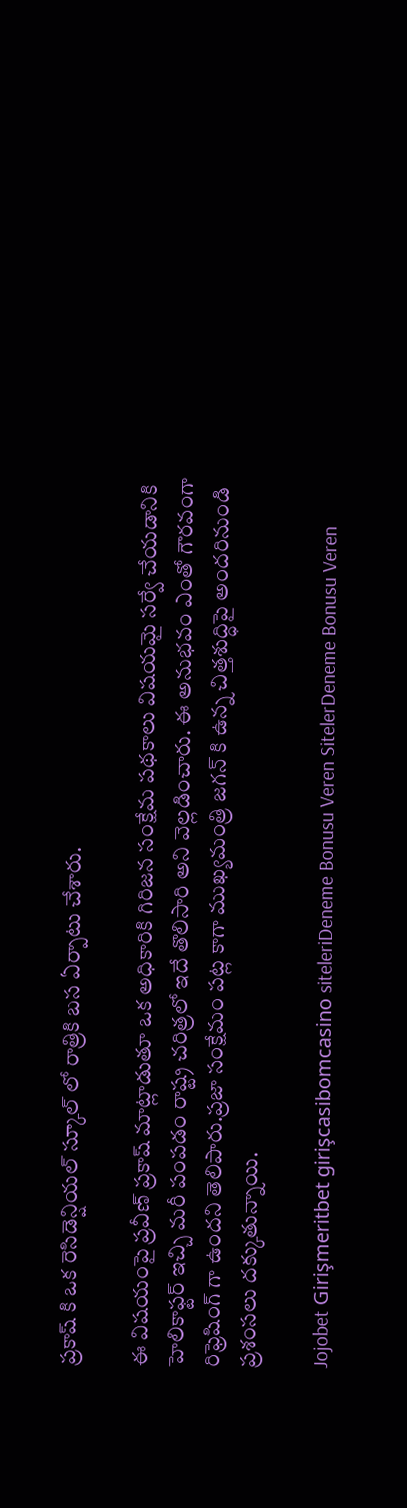ప్రకాష్ కి ఒక రెసిడెన్షియల్ స్కూల్ లో రాత్రికి బస ఏర్పాటు చేశారు.

ఈ విషయంపై ప్రవీణ్ ప్రకాష్ మాట్లాడుతూ ఒక అధికారికి గిరిజన సంక్షేమ పథకాలు విషయమై సర్వే చేయడానికి హెలికాఫ్టర్ ఇచ్చి మరీ పంపడం రాష్ట్ర చరిత్రలో ఇదే తొలిసారి అని వెల్లడించారు. ఈ అనుభవం ఎంతో గౌరవంగా రిఫ్రెషింగ్ గా ఉందని తెలిపారు.ప్రజా సంక్షేమం పట్ల కాగా ముఖ్యమంత్రి జగన్ కి ఉన్న చిత్తశుద్ధిపై అందరినుండి ప్రశంసలు దక్కుతున్నాయి.

Jojobet Girişmeritbet girişcasibomcasino siteleriDeneme Bonusu Veren SitelerDeneme Bonusu Veren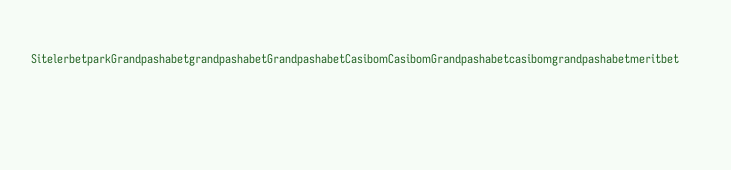SitelerbetparkGrandpashabetgrandpashabetGrandpashabetCasibomCasibomGrandpashabetcasibomgrandpashabetmeritbet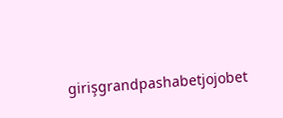girişgrandpashabetjojobet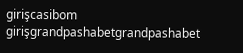girişcasibom girişgrandpashabetgrandpashabet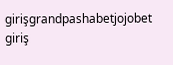girişgrandpashabetjojobet giriş